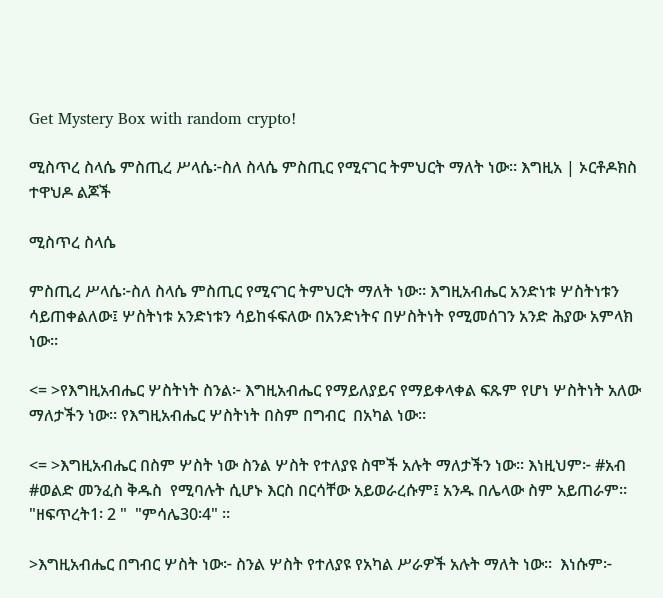Get Mystery Box with random crypto!

ሚስጥረ ስላሴ ምስጢረ ሥላሴ፦ስለ ስላሴ ምስጢር የሚናገር ትምህርት ማለት ነው። እግዚአ | ኦርቶዶክስ ተዋህዶ ልጆች

ሚስጥረ ስላሴ

ምስጢረ ሥላሴ፦ስለ ስላሴ ምስጢር የሚናገር ትምህርት ማለት ነው። እግዚአብሔር አንድነቱ ሦስትነቱን ሳይጠቀልለው፤ ሦስትነቱ አንድነቱን ሳይከፋፍለው በአንድነትና በሦስትነት የሚመሰገን አንድ ሕያው አምላክ ነው።

<= >የእግዚአብሔር ሦስትነት ስንል፦ እግዚአብሔር የማይለያይና የማይቀላቀል ፍጹም የሆነ ሦስትነት አለው ማለታችን ነው። የእግዚአብሔር ሦስትነት በስም በግብር  በአካል ነው።

<= >እግዚአብሔር በስም ሦስት ነው ስንል ሦስት የተለያዩ ስሞች አሉት ማለታችን ነው። እነዚህም፦ #አብ #ወልድ መንፈስ ቅዱስ  የሚባሉት ሲሆኑ እርስ በርሳቸው አይወራረሱም፤ አንዱ በሌላው ስም አይጠራም።  "ዘፍጥረት1፡ 2 "  "ምሳሌ30፡4" ።

>እግዚአብሔር በግብር ሦስት ነው፦ ስንል ሦስት የተለያዩ የአካል ሥራዎች አሉት ማለት ነው።  እነሱም፦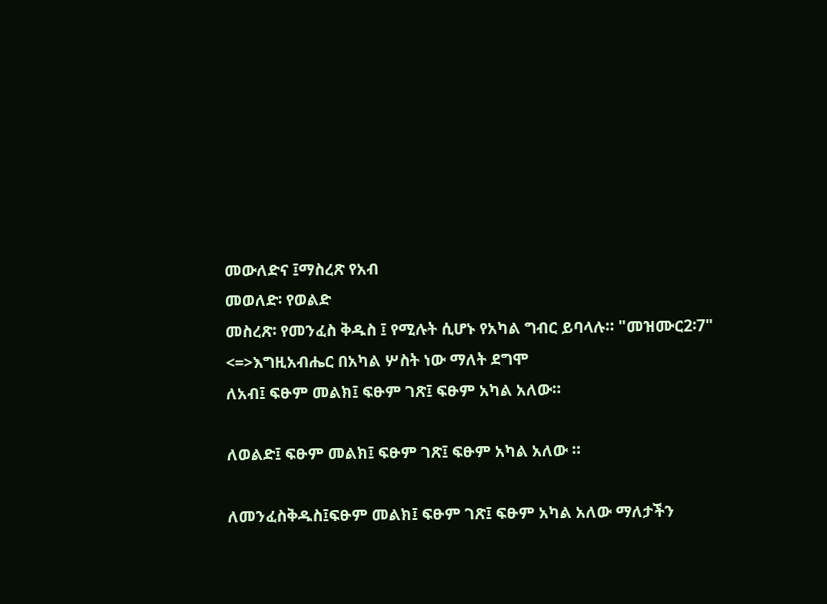መውለድና ፤ማስረጽ የአብ
መወለድ፡ የወልድ
መስረጽ፡ የመንፈስ ቅዱስ ፤ የሚሉት ሲሆኑ የአካል ግብር ይባላሉ። "መዝሙር2፡7"
<=>እግዚአብሔር በአካል ሦስት ነው ማለት ደግሞ
ለአብ፤ ፍፁም መልክ፤ ፍፁም ገጽ፤ ፍፁም አካል አለው።

ለወልድ፤ ፍፁም መልክ፤ ፍፁም ገጽ፤ ፍፁም አካል አለው ።

ለመንፈስቅዱስ፤ፍፁም መልክ፤ ፍፁም ገጽ፤ ፍፁም አካል አለው ማለታችን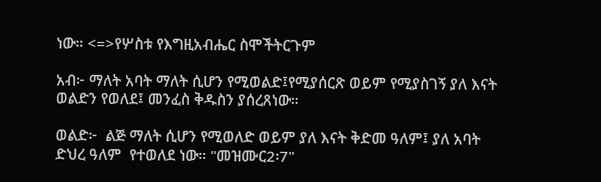ነው። <=>የሦስቱ የእግዚአብሔር ስሞችትርጉም

አብ፦ ማለት አባት ማለት ሲሆን የሚወልድ፤የሚያሰርጽ ወይም የሚያስገኝ ያለ እናት ወልድን የወለደ፤ መንፈስ ቅዱስን ያሰረጸነው።

ወልድ፦  ልጅ ማለት ሲሆን የሚወለድ ወይም ያለ እናት ቅድመ ዓለም፤ ያለ አባት ድህረ ዓለም  የተወለደ ነው። "መዝሙር2፡7"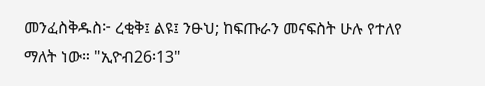መንፈስቅዱስ፦ ረቂቅ፤ ልዩ፤ ንፁህ; ከፍጡራን መናፍስት ሁሉ የተለየ  ማለት ነው። "ኢዮብ26፡13"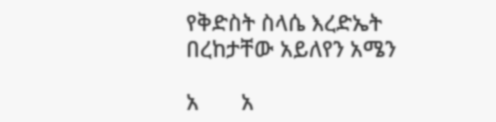የቅድስት ስላሴ እረድኤት
በረከታቸው አይለየን አሜን

አ       አ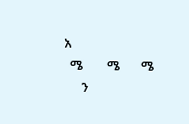አ
  ሜ        ሜ       ሜ
      ን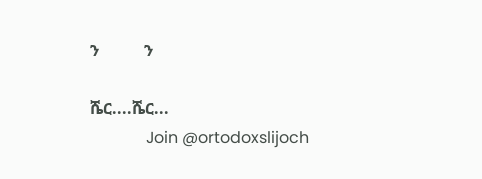ን           ን

ሼር....ሼር...
              Join @ortodoxslijoch